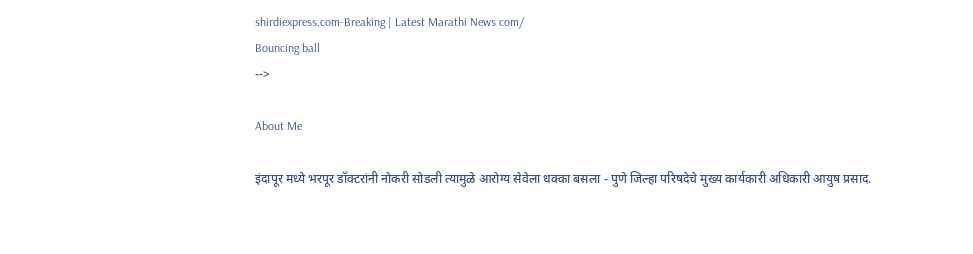shirdiexpress.com-Breaking | Latest Marathi News com/
Bouncing ball
-->

About Me

इंदापूर मध्ये भरपूर डॉक्टरांनी नोकरी सोडली त्यामुळे आरोग्य सेवेला धक्का बसला - पुणे जिल्हा परिषदेचे मुख्य कार्यकारी अधिकारी आयुष प्रसाद.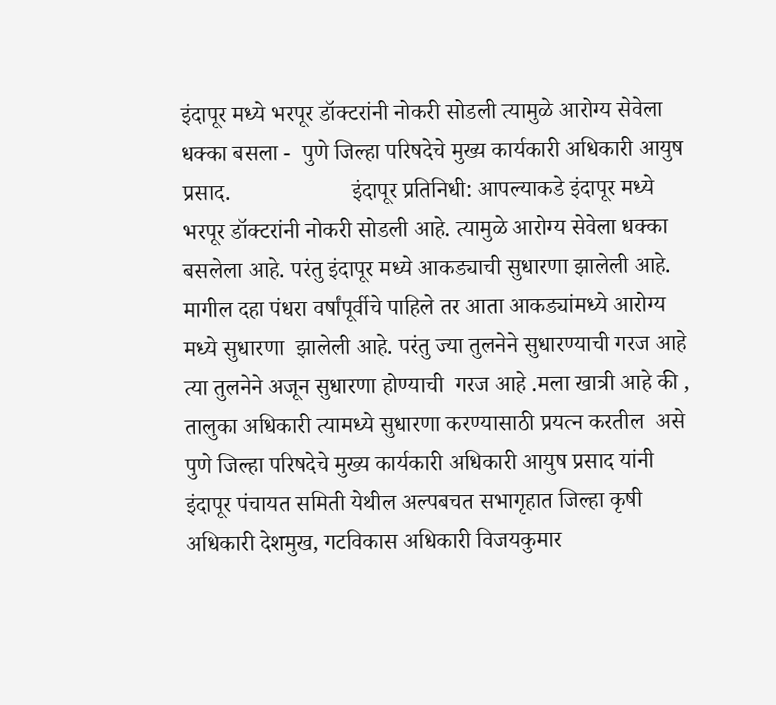इंदापूर मध्ये भरपूर डॉक्टरांनी नोकरी सोडली त्यामुळे आरोग्य सेवेला धक्का बसला -  पुणे जिल्हा परिषदेचे मुख्य कार्यकारी अधिकारी आयुष प्रसाद.                     इंदापूर प्रतिनिधी: आपल्याकडे इंदापूर मध्ये भरपूर डॉक्टरांनी नोकरी सोडली आहे. त्यामुळे आरोग्य सेवेला धक्का बसलेला आहे. परंतु इंदापूर मध्ये आकड्याची सुधारणा झालेली आहे. मागील दहा पंधरा वर्षांपूर्वीचे पाहिले तर आता आकड्यांमध्ये आरोग्य मध्ये सुधारणा  झालेली आहे. परंतु ज्या तुलनेने सुधारण्याची गरज आहे त्या तुलनेने अजून सुधारणा होण्याची  गरज आहे .मला खात्री आहे की , तालुका अधिकारी त्यामध्ये सुधारणा करण्यासाठी प्रयत्न करतील  असे पुणे जिल्हा परिषदेचे मुख्य कार्यकारी अधिकारी आयुष प्रसाद यांनी   इंदापूर पंचायत समिती येथील अल्पबचत सभागृहात जिल्हा कृषी अधिकारी देशमुख, गटविकास अधिकारी विजयकुमार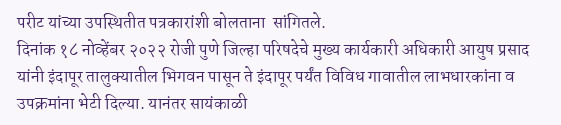परीट यांच्या उपस्थितीत पत्रकारांशी बोलताना  सांगितले.
दिनांक १८ नोव्हेंबर २०२२ रोजी पुणे जिल्हा परिषदेचे मुख्य कार्यकारी अधिकारी आयुष प्रसाद यांनी इंदापूर तालुक्यातील भिगवन पासून ते इंदापूर पर्यंत विविध गावातील लाभधारकांना व उपक्रमांना भेटी दिल्या. यानंतर सायंकाळी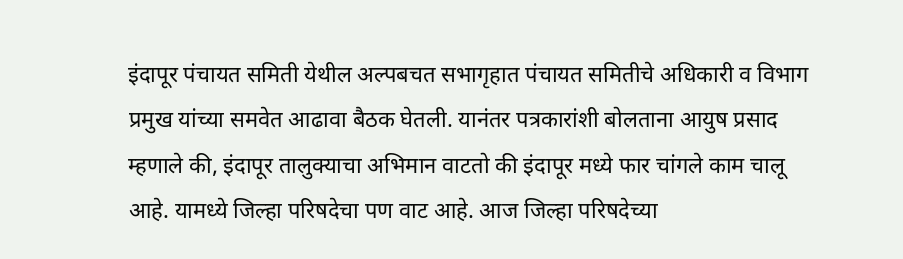इंदापूर पंचायत समिती येथील अल्पबचत सभागृहात पंचायत समितीचे अधिकारी व विभाग प्रमुख यांच्या समवेत आढावा बैठक घेतली. यानंतर पत्रकारांशी बोलताना आयुष प्रसाद म्हणाले की, इंदापूर तालुक्याचा अभिमान वाटतो की इंदापूर मध्ये फार चांगले काम चालू आहे. यामध्ये जिल्हा परिषदेचा पण वाट आहे. आज जिल्हा परिषदेच्या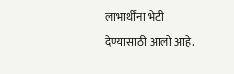लाभार्थींना भेटी देण्यासाठी आलो आहे.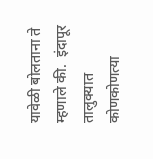यावेळी बोलताना ते म्हणाले की.  इंदापूर तालुक्यात कोणकोणत्या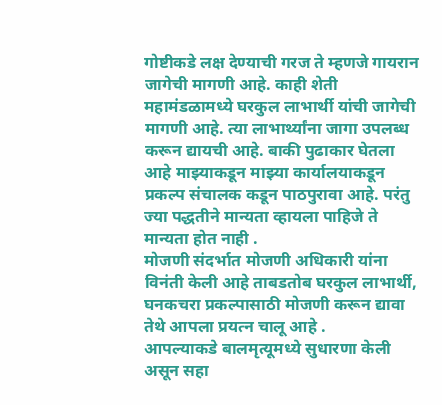गोष्टीकडे लक्ष देण्याची गरज ते म्हणजे गायरान जागेची मागणी आहे. काही शेती महामंडळामध्ये घरकुल लाभार्थी यांची जागेची मागणी आहे. त्या लाभार्थ्यांना जागा उपलब्ध करून द्यायची आहे. बाकी पुढाकार घेतला आहे माझ्याकडून माझ्या कार्यालयाकडून प्रकल्प संचालक कडून पाठपुरावा आहे. परंतु ज्या पद्धतीने मान्यता व्हायला पाहिजे ते मान्यता होत नाही .
मोजणी संदर्भात मोजणी अधिकारी यांना विनंती केली आहे ताबडतोब घरकुल लाभार्थी, घनकचरा प्रकल्पासाठी मोजणी करून द्यावा तेथे आपला प्रयत्न चालू आहे .
आपल्याकडे बालमृत्यूमध्ये सुधारणा केली असून सहा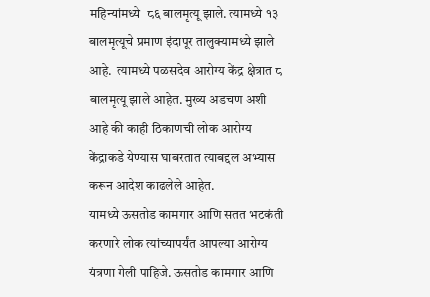महिन्यांमध्ये  ८६ बालमृत्यू झाले. त्यामध्ये १३ बालमृत्यूचे प्रमाण इंदापूर तालुक्यामध्ये झाले आहे.  त्यामध्ये पळसदेव आरोग्य केंद्र क्षेत्रात ८ बालमृत्यू झाले आहेत. मुख्य अडचण अशी आहे की काही ठिकाणची लोक आरोग्य केंद्राकडे येण्यास घाबरतात त्याबद्दल अभ्यास करून आदेश काढलेले आहेत.                यामध्ये ऊसतोड कामगार आणि सतत भटकंती करणारे लोक त्यांच्यापर्यंत आपल्या आरोग्य यंत्रणा गेली पाहिजे. ऊसतोड कामगार आणि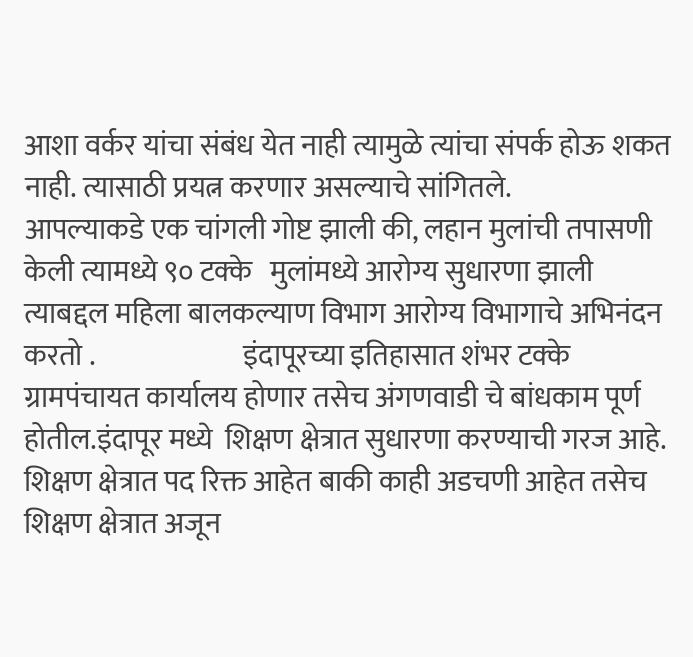आशा वर्कर यांचा संबंध येत नाही त्यामुळे त्यांचा संपर्क होऊ शकत नाही. त्यासाठी प्रयत्न करणार असल्याचे सांगितले.                                आपल्याकडे एक चांगली गोष्ट झाली की, लहान मुलांची तपासणी केली त्यामध्ये ९० टक्के   मुलांमध्ये आरोग्य सुधारणा झाली त्याबद्दल महिला बालकल्याण विभाग आरोग्य विभागाचे अभिनंदन करतो .                          इंदापूरच्या इतिहासात शंभर टक्के ग्रामपंचायत कार्यालय होणार तसेच अंगणवाडी चे बांधकाम पूर्ण होतील.इंदापूर मध्ये  शिक्षण क्षेत्रात सुधारणा करण्याची गरज आहे. शिक्षण क्षेत्रात पद रिक्त आहेत बाकी काही अडचणी आहेत तसेच शिक्षण क्षेत्रात अजून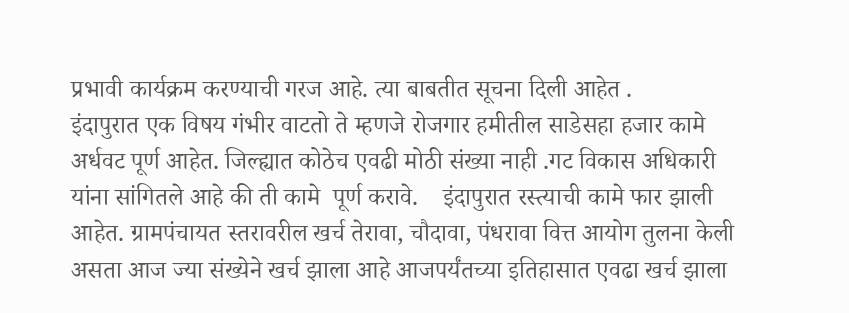प्रभावी कार्यक्रम करण्याची गरज आहे. त्या बाबतीत सूचना दिली आहेत .
इंदापुरात एक विषय गंभीर वाटतो ते म्हणजे रोजगार हमीतील साडेसहा हजार कामे अर्धवट पूर्ण आहेत. जिल्ह्यात कोठेच एवढी मोठी संख्या नाही .गट विकास अधिकारी यांना सांगितले आहे की ती कामे  पूर्ण करावे.    इंदापुरात रस्त्याची कामे फार झाली आहेत. ग्रामपंचायत स्तरावरील खर्च तेरावा, चौदावा, पंधरावा वित्त आयोग तुलना केली असता आज ज्या संख्येने खर्च झाला आहे आजपर्यंतच्या इतिहासात एवढा खर्च झाला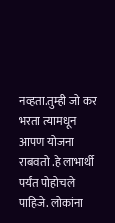नव्हता.तुम्ही जो कर भरता त्यामधून आपण योजना राबवतो .हे लाभार्थी पर्यंत पोहोचले पाहिजे. लोकांना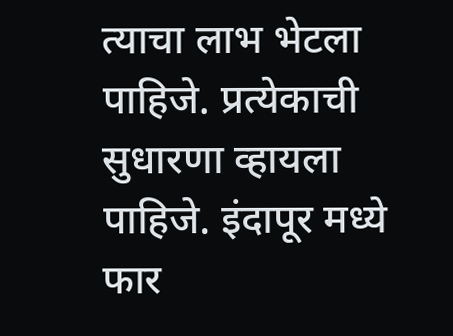त्याचा लाभ भेटला पाहिजे. प्रत्येकाची सुधारणा व्हायला पाहिजे. इंदापूर मध्ये फार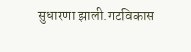सुधारणा झाली.गटविकास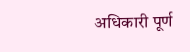अधिकारी पूर्ण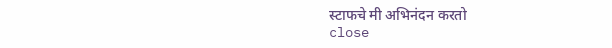स्टाफचे मी अभिनंदन करतो
close